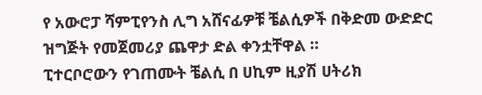የ አውሮፓ ሻምፒየንስ ሊግ አሸናፊዎቹ ቼልሲዎች በቅድመ ውድድር ዝግጅት የመጀመሪያ ጨዋታ ድል ቀንቷቸዋል ።
ፒተርቦሮውን የገጠሙት ቼልሲ በ ሀኪም ዚያሽ ሀትሪክ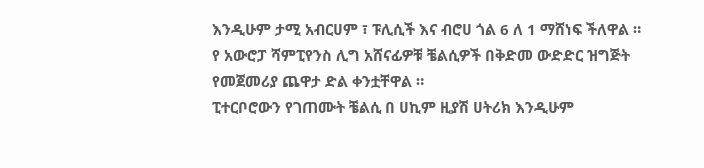እንዲሁም ታሚ አብርሀም ፣ ፑሊሲች እና ብሮሀ ጎል 6 ለ 1 ማሸነፍ ችለዋል ።
የ አውሮፓ ሻምፒየንስ ሊግ አሸናፊዎቹ ቼልሲዎች በቅድመ ውድድር ዝግጅት የመጀመሪያ ጨዋታ ድል ቀንቷቸዋል ።
ፒተርቦሮውን የገጠሙት ቼልሲ በ ሀኪም ዚያሽ ሀትሪክ እንዲሁም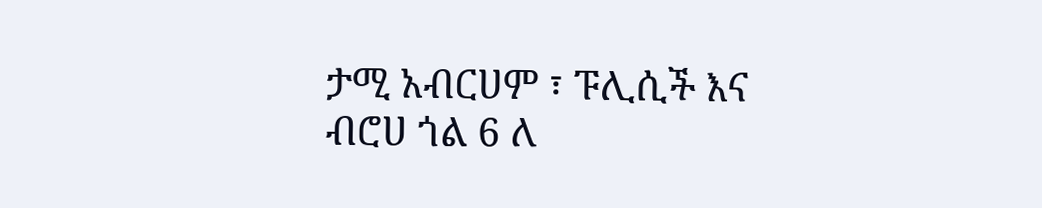ታሚ አብርሀም ፣ ፑሊሲች እና ብሮሀ ጎል 6 ለ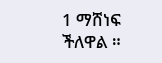1 ማሸነፍ ችለዋል ።